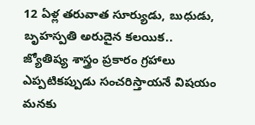12 ఏళ్ల తరువాత సూర్యుడు, బుధుడు, బృహస్పతి అరుదైన కలయిక..
జ్యోతిష్య శాస్త్రం ప్రకారం గ్రహాలు ఎప్పటికప్పుడు సంచరిస్తాయనే విషయం మనకు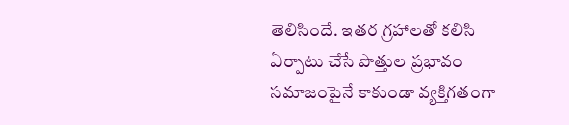తెలిసిందే. ఇతర గ్రహాలతో కలిసి ఏర్పాటు చేసే పొత్తుల ప్రభావం సమాజంపైనే కాకుండా వ్యక్తిగతంగా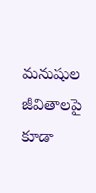మనుషుల జీవితాలపై కూడా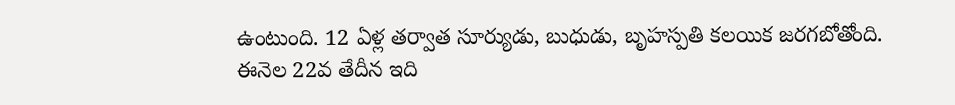ఉంటుంది. 12 ఏళ్ల తర్వాత సూర్యుడు, బుధుడు, బృహస్పతి కలయిక జరగబోతోంది. ఈనెల 22వ తేదీన ఇది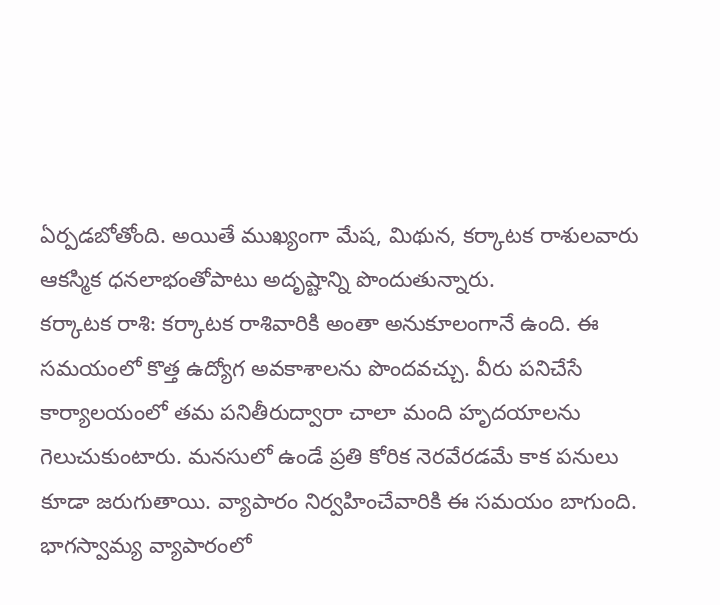ఏర్పడబోతోంది. అయితే ముఖ్యంగా మేష, మిథున, కర్కాటక రాశులవారు ఆకస్మిక ధనలాభంతోపాటు అదృష్టాన్ని పొందుతున్నారు.
కర్కాటక రాశి: కర్కాటక రాశివారికి అంతా అనుకూలంగానే ఉంది. ఈ సమయంలో కొత్త ఉద్యోగ అవకాశాలను పొందవచ్చు. వీరు పనిచేసే కార్యాలయంలో తమ పనితీరుద్వారా చాలా మంది హృదయాలను గెలుచుకుంటారు. మనసులో ఉండే ప్రతి కోరిక నెరవేరడమే కాక పనులు కూడా జరుగుతాయి. వ్యాపారం నిర్వహించేవారికి ఈ సమయం బాగుంది. భాగస్వామ్య వ్యాపారంలో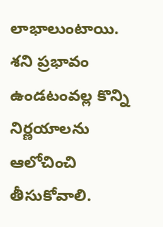లాభాలుంటాయి. శని ప్రభావం ఉండటంవల్ల కొన్ని నిర్ణయాలను ఆలోచించి తీసుకోవాలి.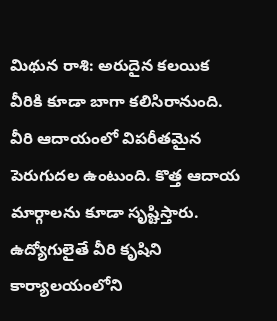మిథున రాశి: అరుదైన కలయిక వీరికి కూడా బాగా కలిసిరానుంది. వీరి ఆదాయంలో విపరీతమైన పెరుగుదల ఉంటుంది. కొత్త ఆదాయ మార్గాలను కూడా సృష్టిస్తారు. ఉద్యోగులైతే వీరి కృషిని కార్యాలయంలోని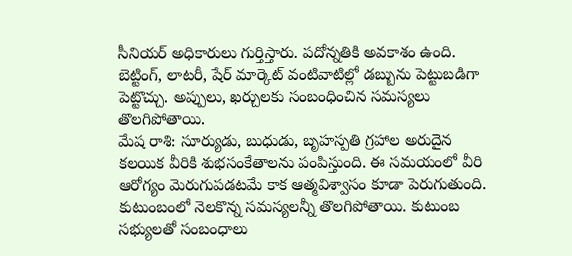సీనియర్ అధికారులు గుర్తిస్తారు. పదోన్నతికి అవకాశం ఉంది. బెట్టింగ్, లాటరీ, షేర్ మార్కెట్ వంటివాటిల్లో డబ్బును పెట్టుబడిగా పెట్టొచ్చు. అప్పులు, ఖర్చులకు సంబంధించిన సమస్యలు తొలగిపోతాయి.
మేష రాశి: సూర్యుడు, బుధుడు, బృహస్పతి గ్రహాల అరుదైన కలయిక వీరికి శుభసంకేతాలను పంపిస్తుంది. ఈ సమయంలో వీరి ఆరోగ్యం మెరుగుపడటమే కాక ఆత్మవిశ్వాసం కూడా పెరుగుతుంది. కుటుంబంలో నెలకొన్న సమస్యలన్నీ తొలగిపోతాయి. కుటుంబ సభ్యులతో సంబంధాలు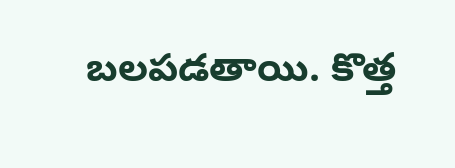బలపడతాయి. కొత్త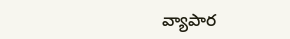వ్యాపార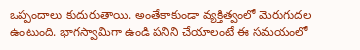ఒప్పందాలు కుదురుతాయి. అంతేకాకుండా వ్యక్తిత్వంలో మెరుగుదల ఉంటుంది. భాగస్వామిగా ఉండి పనిని చేయాలంటే ఈ సమయంలో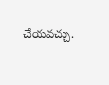చేయవచ్చు.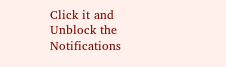Click it and Unblock the Notifications